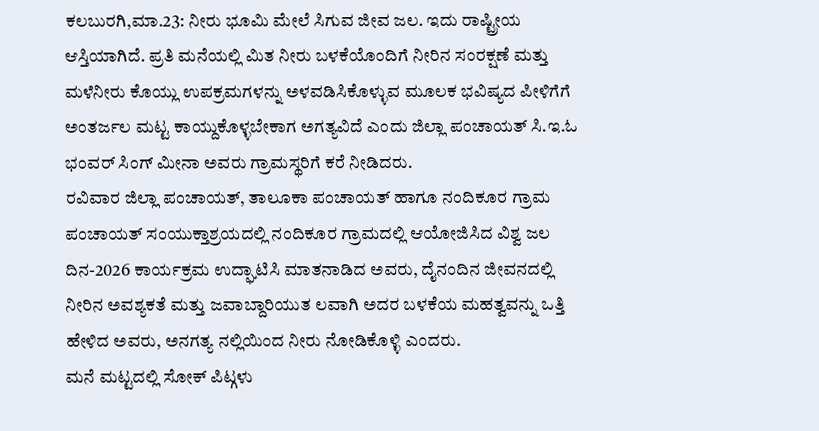ಕಲಬುರಗಿ,ಮಾ.23: ನೀರು ಭೂಮಿ ಮೇಲೆ ಸಿಗುವ ಜೀವ ಜಲ. ಇದು ರಾಷ್ಟ್ರೀಯ ಆಸ್ತಿಯಾಗಿದೆ. ಪ್ರತಿ ಮನೆಯಲ್ಲಿ ಮಿತ ನೀರು ಬಳಕೆಯೊಂದಿಗೆ ನೀರಿನ ಸಂರಕ್ಷಣೆ ಮತ್ತು ಮಳೆನೀರು ಕೊಯ್ಲು ಉಪಕ್ರಮಗಳನ್ನು ಅಳವಡಿಸಿಕೊಳ್ಳುವ ಮೂಲಕ ಭವಿಷ್ಯದ ಪೀಳಿಗೆಗೆ ಅಂತರ್ಜಲ ಮಟ್ಟ ಕಾಯ್ದುಕೊಳ್ಳಬೇಕಾಗ ಅಗತ್ಯವಿದೆ ಎಂದು ಜಿಲ್ಲಾ ಪಂಚಾಯತ್ ಸಿ.ಇ.ಓ ಭಂವರ್ ಸಿಂಗ್ ಮೀನಾ ಅವರು ಗ್ರಾಮಸ್ಥರಿಗೆ ಕರೆ ನೀಡಿದರು.
ರವಿವಾರ ಜಿಲ್ಲಾ ಪಂಚಾಯತ್, ತಾಲೂಕಾ ಪಂಚಾಯತ್ ಹಾಗೂ ನಂದಿಕೂರ ಗ್ರಾಮ ಪಂಚಾಯತ್ ಸಂಯುಕ್ತಾಶ್ರಯದಲ್ಲಿ ನಂದಿಕೂರ ಗ್ರಾಮದಲ್ಲಿ ಆಯೋಜಿಸಿದ ವಿಶ್ವ ಜಲ ದಿನ-2026 ಕಾರ್ಯಕ್ರಮ ಉದ್ಘಾಟಿಸಿ ಮಾತನಾಡಿದ ಅವರು, ದೈನಂದಿನ ಜೀವನದಲ್ಲಿ ನೀರಿನ ಅವಶ್ಯಕತೆ ಮತ್ತು ಜವಾಬ್ದಾರಿಯುತ ಲವಾಗಿ ಅದರ ಬಳಕೆಯ ಮಹತ್ವವನ್ನು ಒತ್ತಿ ಹೇಳಿದ ಅವರು, ಅನಗತ್ಯ ನಲ್ಲಿಯಿಂದ ನೀರು ನೋಡಿಕೊಳ್ಳಿ ಎಂದರು.
ಮನೆ ಮಟ್ಟದಲ್ಲಿ ಸೋಕ್ ಪಿಟ್ಗಳು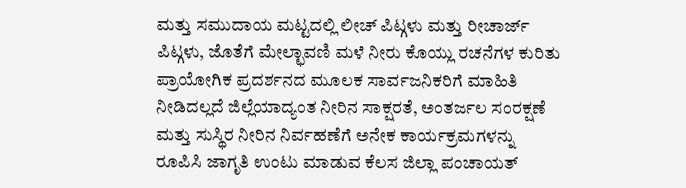ಮತ್ತು ಸಮುದಾಯ ಮಟ್ಟದಲ್ಲಿ ಲೀಚ್ ಪಿಟ್ಗಳು ಮತ್ತು ರೀಚಾರ್ಜ್ ಪಿಟ್ಗಳು, ಜೊತೆಗೆ ಮೇಲ್ಛಾವಣಿ ಮಳೆ ನೀರು ಕೊಯ್ಲು ರಚನೆಗಳ ಕುರಿತು ಪ್ರಾಯೋಗಿಕ ಪ್ರದರ್ಶನದ ಮೂಲಕ ಸಾರ್ವಜನಿಕರಿಗೆ ಮಾಹಿತಿ ನೀಡಿದಲ್ಲದೆ ಜಿಲ್ಲೆಯಾದ್ಯಂತ ನೀರಿನ ಸಾಕ್ಷರತೆ, ಅಂತರ್ಜಲ ಸಂರಕ್ಷಣೆ ಮತ್ತು ಸುಸ್ಥಿರ ನೀರಿನ ನಿರ್ವಹಣೆಗೆ ಅನೇಕ ಕಾರ್ಯಕ್ರಮಗಳನ್ನು ರೂಪಿಸಿ ಜಾಗೃತಿ ಉಂಟು ಮಾಡುವ ಕೆಲಸ ಜಿಲ್ಲಾ ಪಂಚಾಯತ್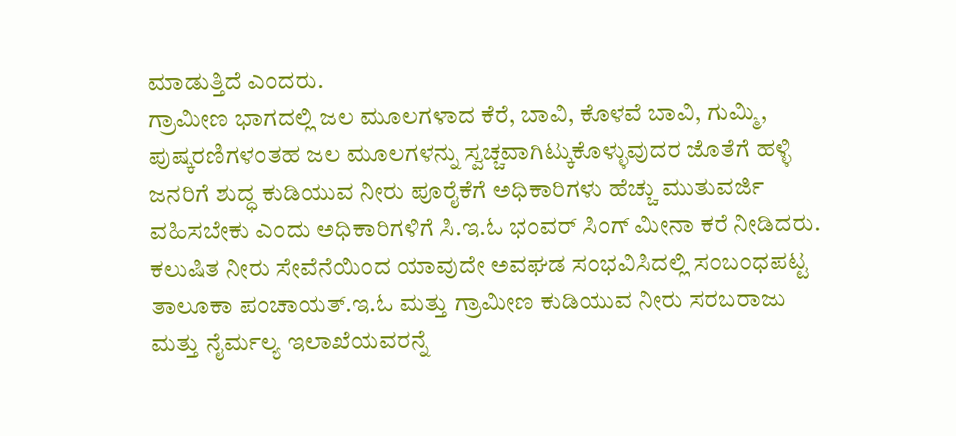ಮಾಡುತ್ತಿದೆ ಎಂದರು.
ಗ್ರಾಮೀಣ ಭಾಗದಲ್ಲಿ ಜಲ ಮೂಲಗಳಾದ ಕೆರೆ, ಬಾವಿ, ಕೊಳವೆ ಬಾವಿ, ಗುಮ್ಮಿ, ಪುಷ್ಕರಣಿಗಳಂತಹ ಜಲ ಮೂಲಗಳನ್ನು ಸ್ವಚ್ಚವಾಗಿಟ್ಕುಕೊಳ್ಳುವುದರ ಜೊತೆಗೆ ಹಳ್ಳಿ ಜನರಿಗೆ ಶುದ್ಧ ಕುಡಿಯುವ ನೀರು ಪೂರೈಕೆಗೆ ಅಧಿಕಾರಿಗಳು ಹೆಚ್ಚು ಮುತುವರ್ಜಿ ವಹಿಸಬೇಕು ಎಂದು ಅಧಿಕಾರಿಗಳಿಗೆ ಸಿ.ಇ.ಓ ಭಂವರ್ ಸಿಂಗ್ ಮೀನಾ ಕರೆ ನೀಡಿದರು.
ಕಲುಷಿತ ನೀರು ಸೇವೆನೆಯಿಂದ ಯಾವುದೇ ಅವಘಡ ಸಂಭವಿಸಿದಲ್ಲಿ ಸಂಬಂಧಪಟ್ಟ ತಾಲೂಕಾ ಪಂಚಾಯತ್.ಇ.ಓ ಮತ್ತು ಗ್ರಾಮೀಣ ಕುಡಿಯುವ ನೀರು ಸರಬರಾಜು ಮತ್ತು ನೈರ್ಮಲ್ಯ ಇಲಾಖೆಯವರನ್ನೆ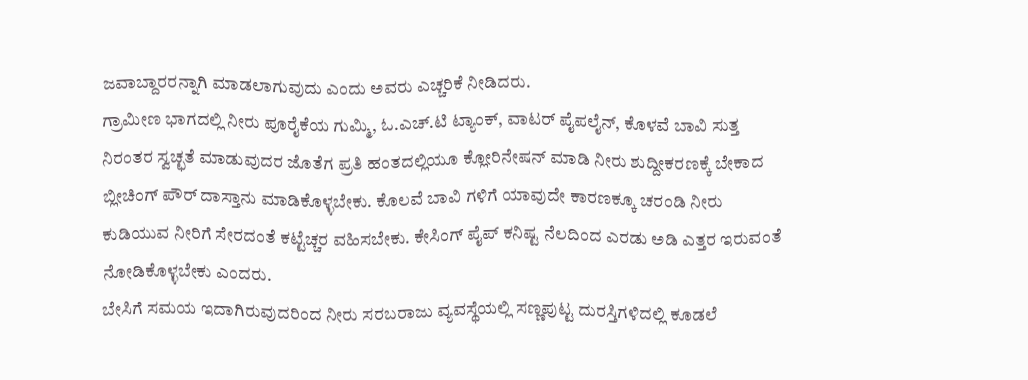ಜವಾಬ್ದಾರರನ್ನಾಗಿ ಮಾಡಲಾಗುವುದು ಎಂದು ಅವರು ಎಚ್ಚರಿಕೆ ನೀಡಿದರು.
ಗ್ರಾಮೀಣ ಭಾಗದಲ್ಲಿ ನೀರು ಪೂರೈಕೆಯ ಗುಮ್ಮಿ, ಓ.ಎಚ್.ಟಿ ಟ್ಯಾಂಕ್, ವಾಟರ್ ಪೈಪಲೈನ್, ಕೊಳವೆ ಬಾವಿ ಸುತ್ತ ನಿರಂತರ ಸ್ವಚ್ಛತೆ ಮಾಡುವುದರ ಜೊತೆಗ ಪ್ರತಿ ಹಂತದಲ್ಲಿಯೂ ಕ್ಲೋರಿನೇಷನ್ ಮಾಡಿ ನೀರು ಶುದ್ದೀಕರಣಕ್ಕೆ ಬೇಕಾದ ಬ್ಲೀಚಿಂಗ್ ಪೌರ್ ದಾಸ್ತಾನು ಮಾಡಿಕೊಳ್ಳಬೇಕು. ಕೊಲವೆ ಬಾವಿ ಗಳಿಗೆ ಯಾವುದೇ ಕಾರಣಕ್ಕೂ ಚರಂಡಿ ನೀರು ಕುಡಿಯುವ ನೀರಿಗೆ ಸೇರದಂತೆ ಕಟ್ಟೆಚ್ಚರ ವಹಿಸಬೇಕು. ಕೇಸಿಂಗ್ ಪೈಪ್ ಕನಿಷ್ಟ ನೆಲದಿಂದ ಎರಡು ಅಡಿ ಎತ್ತರ ಇರುವಂತೆ ನೋಡಿಕೊಳ್ಳಬೇಕು ಎಂದರು.
ಬೇಸಿಗೆ ಸಮಯ ಇದಾಗಿರುವುದರಿಂದ ನೀರು ಸರಬರಾಜು ವ್ಯವಸ್ಥೆಯಲ್ಲಿ ಸಣ್ಣಪುಟ್ಟ ದುರಸ್ತಿಗಳಿದಲ್ಲಿ ಕೂಡಲೆ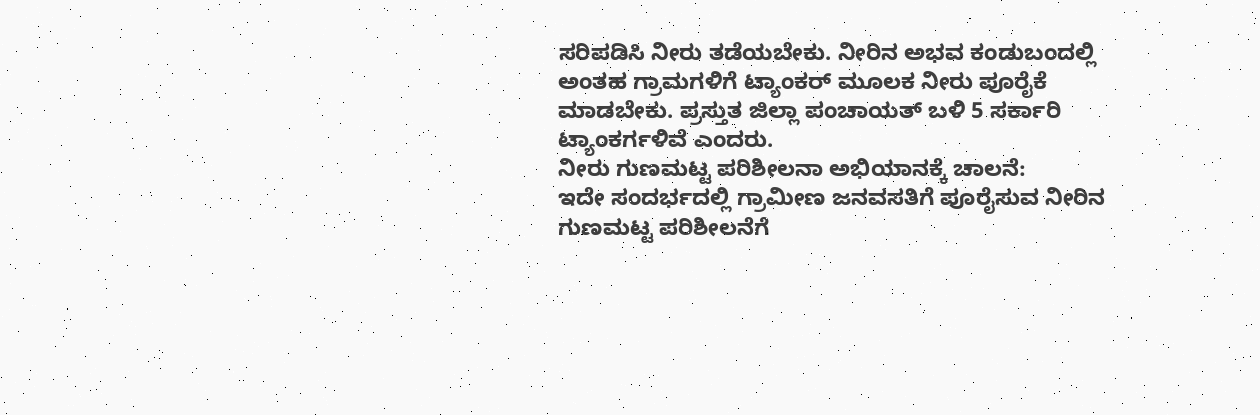ಸರಿಪಡಿಸಿ ನೀರು ತಡೆಯಬೇಕು. ನೀರಿನ ಅಭವ ಕಂಡುಬಂದಲ್ಲಿ ಅಂತಹ ಗ್ರಾಮಗಳಿಗೆ ಟ್ಯಾಂಕರ್ ಮೂಲಕ ನೀರು ಪೂರೈಕೆ ಮಾಡಬೇಕು. ಪ್ರಸ್ತುತ ಜಿಲ್ಲಾ ಪಂಚಾಯತ್ ಬಳಿ 5 ಸರ್ಕಾರಿ ಟ್ಯಾಂಕರ್ಗಳಿವೆ ಎಂದರು.
ನೀರು ಗುಣಮಟ್ಟ ಪರಿಶೀಲನಾ ಅಭಿಯಾನಕ್ಕೆ ಚಾಲನೆ:
ಇದೇ ಸಂದರ್ಭದಲ್ಲಿ ಗ್ರಾಮೀಣ ಜನವಸತಿಗೆ ಪೂರೈಸುವ ನೀರಿನ ಗುಣಮಟ್ಟ ಪರಿಶೀಲನೆಗೆ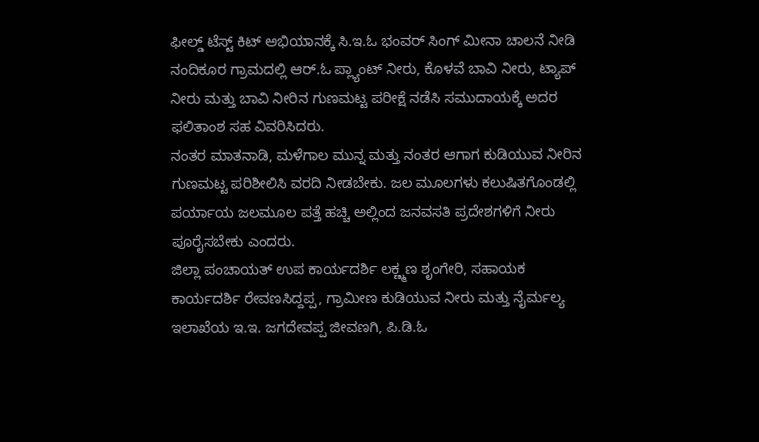ಫೀಲ್ಡ್ ಟೆಸ್ಟ್ ಕಿಟ್ ಅಭಿಯಾನಕ್ಕೆ ಸಿ.ಇ.ಓ ಭಂವರ್ ಸಿಂಗ್ ಮೀನಾ ಚಾಲನೆ ನೀಡಿ ನಂದಿಕೂರ ಗ್ರಾಮದಲ್ಲಿ ಆರ್.ಓ ಪ್ಲ್ಯಾಂಟ್ ನೀರು, ಕೊಳವೆ ಬಾವಿ ನೀರು, ಟ್ಯಾಪ್ ನೀರು ಮತ್ತು ಬಾವಿ ನೀರಿನ ಗುಣಮಟ್ಟ ಪರೀಕ್ಷೆ ನಡೆಸಿ ಸಮುದಾಯಕ್ಕೆ ಅದರ ಫಲಿತಾಂಶ ಸಹ ವಿವರಿಸಿದರು.
ನಂತರ ಮಾತನಾಡಿ, ಮಳೆಗಾಲ ಮುನ್ನ ಮತ್ತು ನಂತರ ಆಗಾಗ ಕುಡಿಯುವ ನೀರಿನ ಗುಣಮಟ್ಟ ಪರಿಶೀಲಿಸಿ ವರದಿ ನೀಡಬೇಕು. ಜಲ ಮೂಲಗಳು ಕಲುಷಿತಗೊಂಡಲ್ಲಿ ಪರ್ಯಾಯ ಜಲಮೂಲ ಪತ್ತೆ ಹಚ್ಚಿ ಅಲ್ಲಿಂದ ಜನವಸತಿ ಪ್ರದೇಶಗಳಿಗೆ ನೀರು ಪೂರೈಸಬೇಕು ಎಂದರು.
ಜಿಲ್ಲಾ ಪಂಚಾಯತ್ ಉಪ ಕಾರ್ಯದರ್ಶಿ ಲಕ್ಣ್ಮಣ ಶೃಂಗೇರಿ, ಸಹಾಯಕ ಕಾರ್ಯದರ್ಶಿ ರೇವಣಸಿದ್ದಪ್ಪ, ಗ್ರಾಮೀಣ ಕುಡಿಯುವ ನೀರು ಮತ್ತು ನೈರ್ಮಲ್ಯ ಇಲಾಖೆಯ ಇ.ಇ. ಜಗದೇವಪ್ಪ ಜೀವಣಗಿ, ಪಿ.ಡಿ.ಓ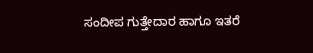ಸಂದೀಪ ಗುತ್ತೇದಾರ ಹಾಗೂ ಇತರೆ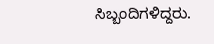ಸಿಬ್ಬಂದಿಗಳಿದ್ದರು.